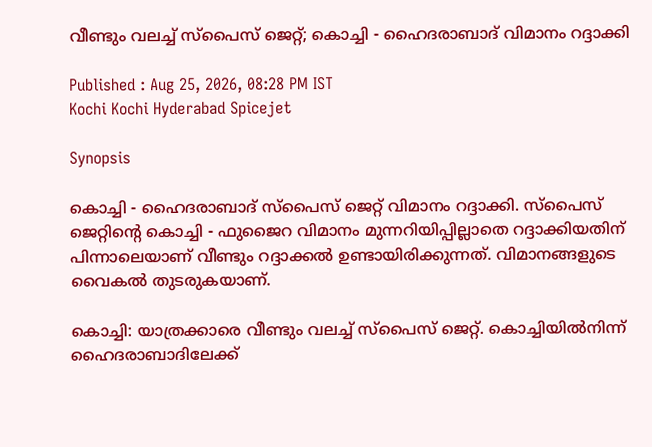വീണ്ടും വലച്ച് സ്പൈസ് ജെറ്റ്; കൊച്ചി - ഹൈദരാബാദ് വിമാനം റദ്ദാക്കി

Published : Aug 25, 2026, 08:28 PM IST
Kochi Kochi Hyderabad Spicejet

Synopsis

കൊച്ചി - ഹൈദരാബാദ് സ്പൈസ് ജെറ്റ് വിമാനം റദ്ദാക്കി. സ്പൈസ് ജെറ്റിൻ്റെ കൊച്ചി - ഫുജൈറ വിമാനം മുന്നറിയിപ്പില്ലാതെ റദ്ദാക്കിയതിന് പിന്നാലെയാണ് വീണ്ടും റദ്ദാക്കൽ ഉണ്ടായിരിക്കുന്നത്. വിമാനങ്ങളുടെ വൈകൽ തുടരുകയാണ്.

കൊച്ചി: യാത്രക്കാരെ വീണ്ടും വലച്ച് സ്പൈസ് ജെറ്റ്. കൊച്ചിയിൽനിന്ന് ഹൈദരാബാദിലേക്ക്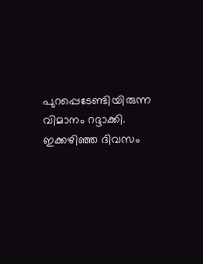പുറപ്പെടേണ്ടിയിരുന്ന വിമാനം റദ്ദാക്കി. ഇക്കഴിഞ്ഞ ദിവസം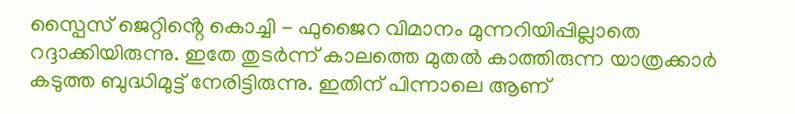സ്പൈസ് ജെറ്റിൻ്റെ കൊച്ചി - ഫുജൈറ വിമാനം മുന്നറിയിപ്പില്ലാതെ റദ്ദാക്കിയിരുന്നു. ഇതേ തുടർന്ന് കാലത്തെ മുതൽ കാത്തിരുന്ന യാത്രക്കാർ കടുത്ത ബുദ്ധിമുട്ട് നേരിട്ടിരുന്നു. ഇതിന് പിന്നാലെ ആണ്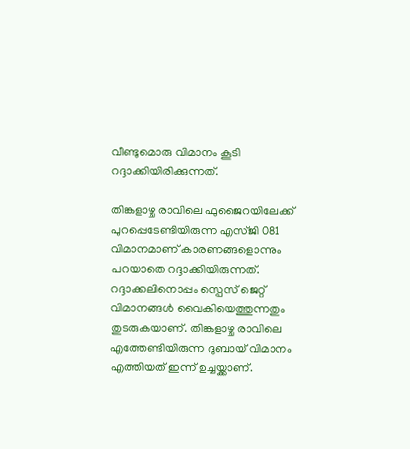വീണ്ടുമൊരു വിമാനം കൂടി റദ്ദാക്കിയിരിക്കുന്നത്.

തിങ്കളാഴ്ച രാവിലെ ഫുജൈറയിലേക്ക് പുറപ്പെടേണ്ടിയിരുന്ന എസ്ജി 081 വിമാനമാണ് കാരണങ്ങളൊന്നും പറയാതെ റദ്ദാക്കിയിരുന്നത്. റദ്ദാക്കലിനൊപ്പം സ്പെസ് ജെറ്റ് വിമാനങ്ങൾ വൈകിയെത്തുന്നതും തുടരുകയാണ്. തിങ്കളാഴ്ച രാവിലെ എത്തേണ്ടിയിരുന്ന ദുബായ് വിമാനം എത്തിയത് ഇന്ന് ഉച്ചയ്ക്കാണ്.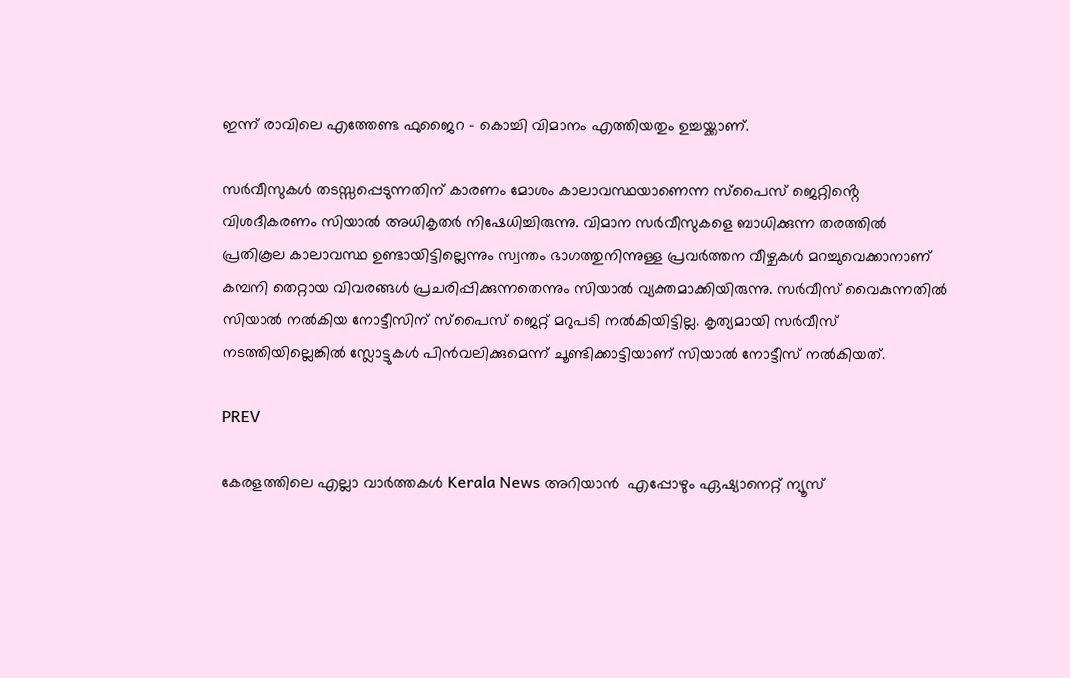ഇന്ന് രാവിലെ എത്തേണ്ട ഫുജൈറ - കൊച്ചി വിമാനം എത്തിയതും ഉച്ചയ്ക്കാണ്.

സർവീസുകൾ തടസ്സപ്പെടുന്നതിന് കാരണം മോശം കാലാവസ്ഥയാണെന്ന സ്പൈസ് ജെറ്റിൻ്റെ വിശദീകരണം സിയാൽ അധികൃതർ നിഷേധിച്ചിരുന്നു. വിമാന സർവീസുകളെ ബാധിക്കുന്ന തരത്തിൽ പ്രതികൂല കാലാവസ്ഥ ഉണ്ടായിട്ടില്ലെന്നും സ്വന്തം ഭാഗത്തുനിന്നുള്ള പ്രവർത്തന വീഴ്ചകൾ മറച്ചുവെക്കാനാണ് കമ്പനി തെറ്റായ വിവരങ്ങൾ പ്രചരിപ്പിക്കുന്നതെന്നും സിയാൽ വ്യക്തമാക്കിയിരുന്നു. സർവീസ് വൈകുന്നതിൽ സിയാൽ നൽകിയ നോട്ടീസിന് സ്പൈസ് ജെറ്റ് മറുപടി നൽകിയിട്ടില്ല. കൃത്യമായി സർവീസ് നടത്തിയില്ലെങ്കിൽ സ്ലോട്ടുകൾ പിൻവലിക്കുമെന്ന് ചൂണ്ടിക്കാട്ടിയാണ് സിയാൽ നോട്ടീസ് നൽകിയത്.

PREV

കേരളത്തിലെ എല്ലാ വാർത്തകൾ Kerala News അറിയാൻ  എപ്പോഴും ഏഷ്യാനെറ്റ് ന്യൂസ്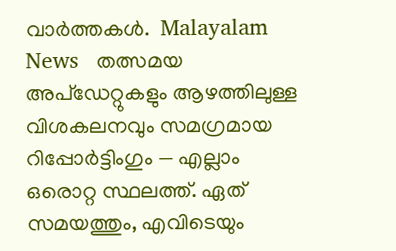വാർത്തകൾ.  Malayalam News   തത്സമയ അപ്‌ഡേറ്റുകളും ആഴത്തിലുള്ള വിശകലനവും സമഗ്രമായ റിപ്പോർട്ടിംഗും — എല്ലാം ഒരൊറ്റ സ്ഥലത്ത്. ഏത് സമയത്തും, എവിടെയും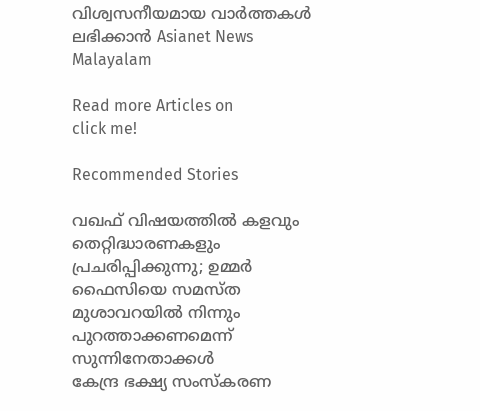വിശ്വസനീയമായ വാർത്തകൾ ലഭിക്കാൻ Asianet News Malayalam

Read more Articles on
click me!

Recommended Stories

വഖഫ് വിഷയത്തിൽ കളവും തെറ്റിദ്ധാരണകളും പ്രചരിപ്പിക്കുന്നു; ഉമ്മർ ഫൈസിയെ സമസ്‌ത മുശാവറയിൽ നിന്നും പുറത്താക്കണമെന്ന് സുന്നിനേതാക്കൾ
കേന്ദ്ര ഭക്ഷ്യ സംസ്കരണ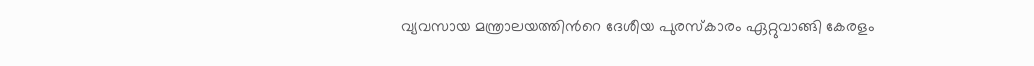വ്യവസായ മന്ത്രാലയത്തിന്‍റെ ദേശീയ പുരസ്കാരം ഏറ്റുവാങ്ങി കേരളം